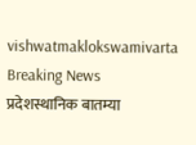vishwatmaklokswamivarta
Breaking News
प्रदेशस्थानिक बातम्या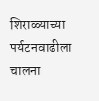शिराळ्याच्या पर्यटनवाढीला चालना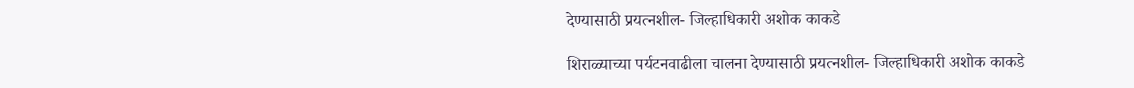देण्यासाठी प्रयत्नशील- जिल्हाधिकारी अशोक काकडे

शिराळ्याच्या पर्यटनवाढीला चालना देण्यासाठी प्रयत्नशील- जिल्हाधिकारी अशोक काकडे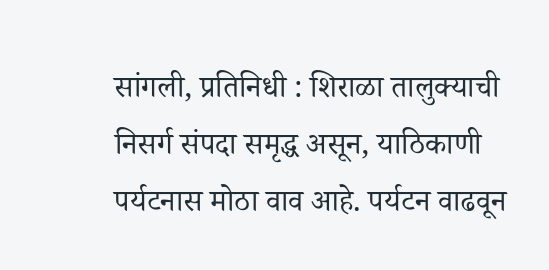सांगली, प्रतिनिधी : शिराळा तालुक्याची निसर्ग संपदा समृद्ध असून, याठिकाणी पर्यटनास मोठा वाव आहे. पर्यटन वाढवून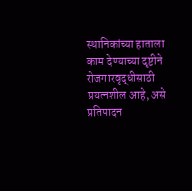स्थानिकांच्या हाताला काम देण्याच्या दृष्टीने रोजगारवृद्धीसाठी प्रयत्नशील आहे, असे प्रतिपादन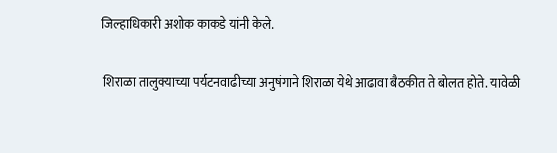जिल्हाधिकारी अशोक काकडे यांनी केले.

 शिराळा तालुक्याच्या पर्यटनवाढीच्या अनुषंगाने शिराळा येथे आढावा बैठकीत ते बोलत होते. यावेळी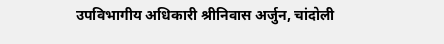उपविभागीय अधिकारी श्रीनिवास अर्जुन, चांदोली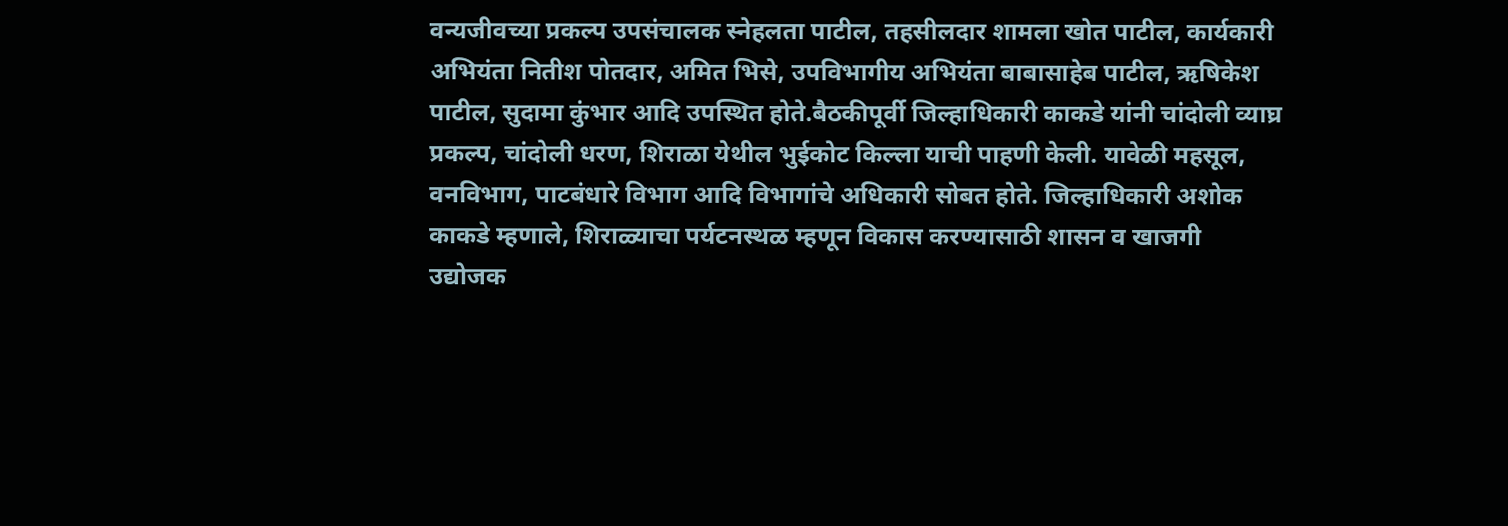वन्यजीवच्या प्रकल्प उपसंचालक स्नेहलता पाटील, तहसीलदार शामला खोत पाटील, कार्यकारी अभियंता नितीश पोतदार, अमित भिसे, उपविभागीय अभियंता बाबासाहेब पाटील, ऋषिकेश पाटील, सुदामा कुंभार आदि उपस्थित होते.बैठकीपूर्वी जिल्हाधिकारी काकडे यांनी चांदोली व्याघ्र प्रकल्प, चांदोली धरण, शिराळा येथील भुईकोट किल्ला याची पाहणी केली. यावेळी महसूल, वनविभाग, पाटबंधारे विभाग आदि विभागांचे अधिकारी सोबत होते. जिल्हाधिकारी अशोक काकडे म्हणाले, शिराळ्याचा पर्यटनस्थळ म्हणून विकास करण्यासाठी शासन व खाजगी उद्योजक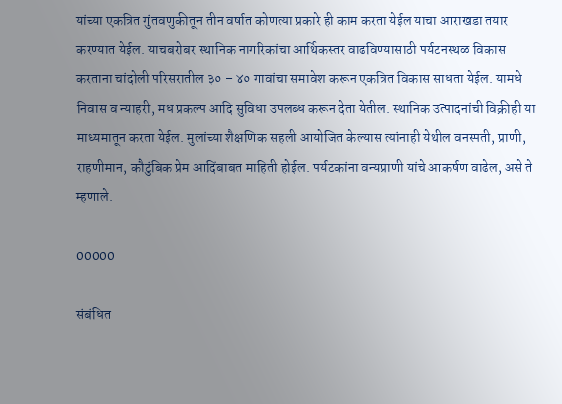यांच्या एकत्रित गुंतवणुकीतून तीन वर्षात कोणत्या प्रकारे ही काम करता येईल याचा आराखडा तयार करण्यात येईल. याचबरोबर स्थानिक नागरिकांचा आर्थिकस्तर वाढविण्यासाठी पर्यटनस्थळ विकास करताना चांदोली परिसरातील ३० – ४० गावांचा समावेश करून एकत्रित विकास साधता येईल. यामधे निवास व न्याहरी, मध प्रकल्प आदि सुविधा उपलब्ध करून देता येतील. स्थानिक उत्पादनांची विक्रीही या माध्यमातून करता येईल. मुलांच्या शैक्षणिक सहली आयोजित केल्यास त्यांनाही येथील वनस्पती, प्राणी, राहणीमान, कौटुंबिक प्रेम आदिंबाबत माहिती होईल. पर्यटकांना वन्यप्राणी यांचे आकर्षण वाढेल, असे ते म्हणाले.

00000

संबंधित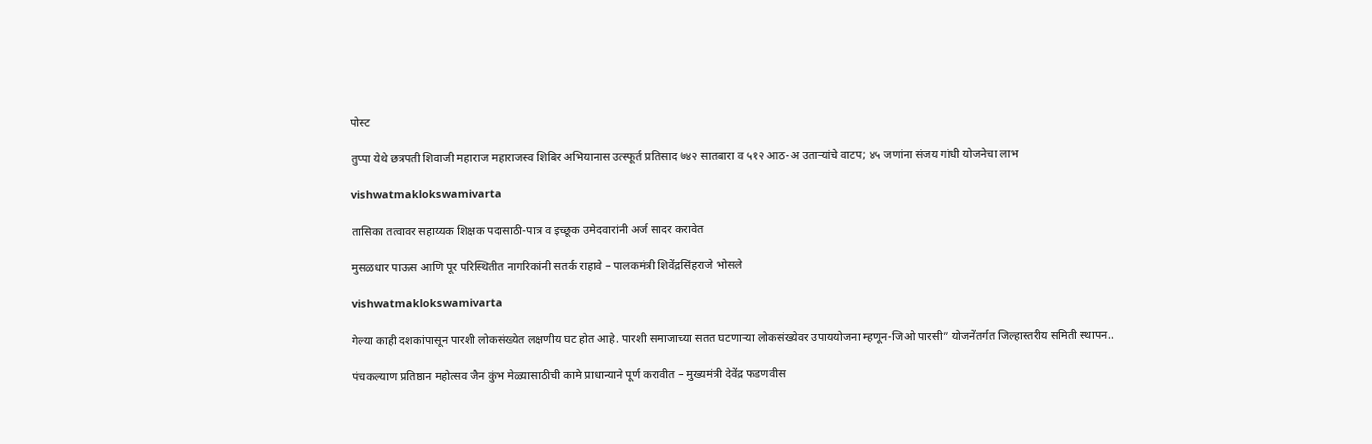पोस्ट

तुप्पा येथे छत्रपती शिवाजी महाराज महाराजस्व शिबिर अभियानास उत्स्फूर्त प्रतिसाद ७४२ सातबारा व ५१२ आठ-अ उताऱ्यांचे वाटप; ४५ जणांना संजय गांधी योजनेचा लाभ

vishwatmaklokswamivarta

तासिका तत्वावर सहाय्यक शिक्षक पदासाठी-पात्र व इच्छूक उमेदवारांनी अर्ज सादर करावेत

मुसळधार पाऊस आणि पूर परिस्थितीत नागरिकांनी सतर्क राहावे – पालकमंत्री शिवेंद्रसिंहराजे भोसले

vishwatmaklokswamivarta

गेल्या काही दशकांपासून पारशी लोकसंख्येत लक्षणीय घट होत आहे. पारशी समाजाच्या सतत घटणाऱ्या लोकसंख्येवर उपाययोजना म्हणून-जिओ पारसी” योजनेंतर्गत जिल्हास्तरीय समिती स्थापन..

पंचकल्याण प्रतिष्ठान महोत्सव जैन कुंभ मेळ्यासाठीची कामे प्राधान्याने पूर्ण करावीत – मुख्यमंत्री देवेंद्र फडणवीस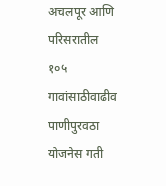अचलपूर आणि परिसरातील १०५ गावांसाठीवाढीव पाणीपुरवठा योजनेस गती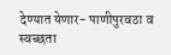देण्यात येणार- पाणीपुरवठा व स्वच्छता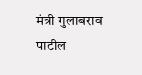मंत्री गुलाबराव पाटील